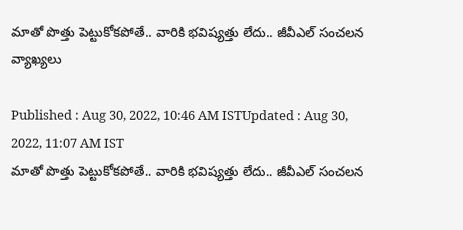మాతో పొత్తు పెట్టుకోక‌పోతే.. వారికి భ‌విష్య‌త్తు లేదు.. జీవీఎల్ సంచ‌ల‌న వ్యాఖ్య‌లు

Published : Aug 30, 2022, 10:46 AM ISTUpdated : Aug 30, 2022, 11:07 AM IST
మాతో పొత్తు పెట్టుకోక‌పోతే.. వారికి భ‌విష్య‌త్తు లేదు.. జీవీఎల్ సంచ‌ల‌న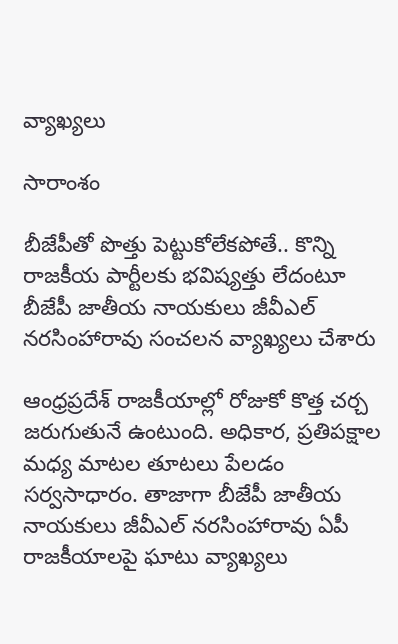వ్యాఖ్య‌లు

సారాంశం

బీజేపీతో పొత్తు పెట్టుకోలేక‌పోతే.. కొన్ని రాజ‌కీయ పార్టీల‌కు భవిష్యత్తు లేదంటూ బీజేపీ జాతీయ నాయ‌కులు జీవీఎల్ నర‌సింహారావు సంచ‌ల‌న వ్యాఖ్య‌లు చేశారు

ఆంధ్ర‌ప్ర‌దేశ్ రాజ‌కీయాల్లో రోజుకో కొత్త చ‌ర్చ జ‌రుగుతునే ఉంటుంది. అధికార‌, ప్ర‌తిప‌క్షాల మ‌ధ్య మాట‌ల తూటలు పేల‌డం స‌ర్వ‌సాధారం. తాజాగా బీజేపీ జాతీయ నాయ‌కులు జీవీఎల్ నర‌సింహారావు ఏపీ రాజ‌కీయాల‌పై ఘాటు వ్యాఖ్య‌లు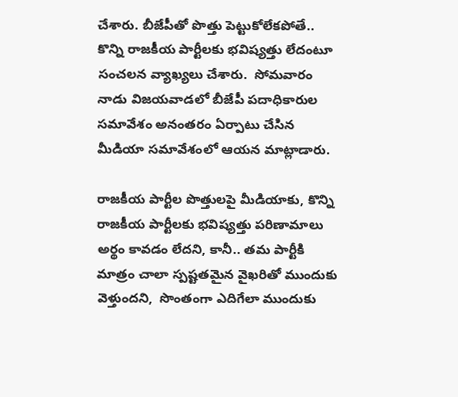చేశారు. బీజేపీతో పొత్తు పెట్టుకోలేక‌పోతే.. కొన్ని రాజ‌కీయ పార్టీల‌కు భవిష్యత్తు లేదంటూ సంచ‌ల‌న వ్యాఖ్య‌లు చేశారు.  సోమవారం నాడు విజయవాడలో బీజేపీ పదాధికారుల సమావేశం అనంతరం ఏర్పాటు చేసిన  మీడియా స‌మావేశంలో ఆయ‌న మాట్లాడారు.

రాజ‌కీయ పార్టీల‌ పొత్తులపై మీడియాకు, కొన్ని రాజ‌కీయ‌ పార్టీలకు భ‌విష్య‌త్తు ప‌రిణామాలు అర్థం కావ‌డం లేదని, కానీ.. త‌మ పార్టీకి మాత్రం చాలా స్పష్టతమైన వైఖ‌రితో ముందుకు వెళ్తుంద‌ని,  సొంతంగా ఎదిగేలా ముందుకు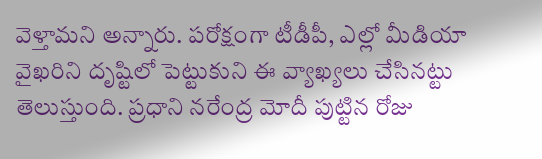వెళ్తామని అన్నారు. ప‌రోక్షంగా టీడీపీ, ఎల్లో మీడియా వైఖ‌రిని దృష్టిలో పెట్టుకుని ఈ వ్యాఖ్య‌లు చేసిన‌ట్టు తెలుస్తుంది. ప్రధాని న‌రేంద్ర‌ మోదీ పుట్టిన రోజు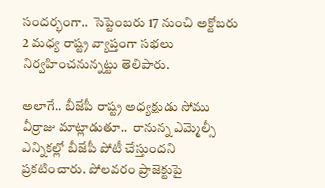సందర్భంగా..  సెప్టెంబరు 17 నుంచి అక్టోబరు 2 మధ్య రాష్ట్ర వ్యాప్తంగా సభలు నిర్వహించనున్న‌ట్టు తెలిపారు.

అలాగే.. బీజేపీ రాష్ట్ర అధ్యక్షుడు సోము వీర్రాజు మాట్లాడుతూ..  రానున్న‌ ఎమ్మెల్సీ ఎన్నికల్లో బీజేపీ పోటీ చేస్తుందని ప్రకటించారు. పోలవరం ప్రాజెక్టుపై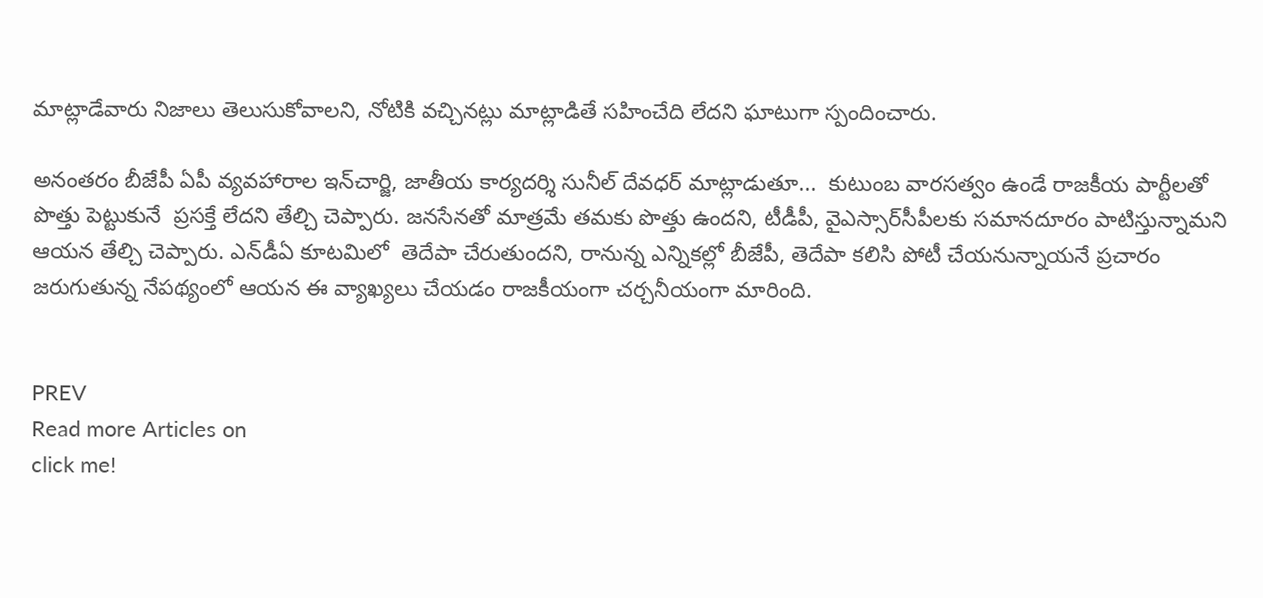మాట్లాడేవారు నిజాలు తెలుసుకోవాలని, నోటికి వచ్చినట్లు మాట్లాడితే సహించేది లేదని ఘాటుగా స్పందించారు.

అనంత‌రం బీజేపీ ఏపీ వ్యవహారాల ఇన్‌చార్జి, జాతీయ కార్యదర్శి సునీల్‌ దేవధర్ మాట్లాడుతూ...  కుటుంబ వారసత్వం ఉండే రాజకీయ పార్టీలతో పొత్తు పెట్టుకునే  ప్రసక్తే లేదని తేల్చి చెప్పారు. జనసేనతో మాత్రమే తమకు పొత్తు ఉందని, టీడీపీ, వైఎస్సార్‌సీపీలకు సమానదూరం పాటిస్తున్నామని
ఆయ‌న తేల్చి చెప్పారు. ఎన్‌డీఏ కూట‌మిలో  తెదేపా చేరుతుంద‌ని, రానున్న ఎన్నిక‌ల్లో బీజేపీ, తెదేపా క‌లిసి పోటీ చేయ‌నున్నాయ‌నే ప్ర‌చారం జ‌రుగుతున్న నేప‌థ్యంలో ఆయ‌న ఈ వ్యాఖ్య‌లు చేయడం రాజ‌కీయంగా చ‌ర్చ‌నీయంగా మారింది.


PREV
Read more Articles on
click me!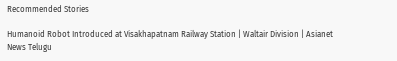Recommended Stories

Humanoid Robot Introduced at Visakhapatnam Railway Station | Waltair Division | Asianet News Telugu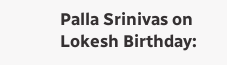Palla Srinivas on Lokesh Birthday: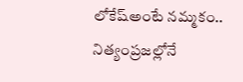లోకేష్అంటే నమ్మకం.. నిత్యంప్రజల్లోనే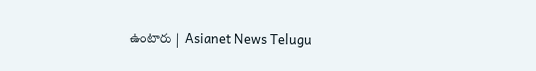ఉంటారు | Asianet News Telugu